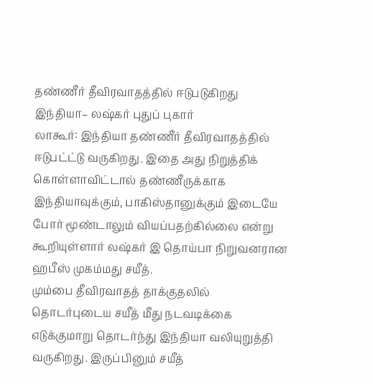தண்ணீர் தீவிரவாதத்தில் ஈடுபடுகிறது இந்தியா– லஷ்கர் புதுப் புகார்
லாகூர்: இந்தியா தண்ணீர் தீவிரவாதத்தில் ஈடுபட்ட்டு வருகிறது. இதை அது நிறுத்திக் கொள்ளாவிட்டால் தண்ணீருக்காக இந்தியாவுக்கும், பாகிஸ்தானுக்கும் இடையே போர் மூண்டாலும் வியப்பதற்கில்லை என்று கூறியுள்ளார் லஷ்கர் இ தொய்பா நிறுவனரான ஹபீஸ் முகம்மது சயீத்.
மும்பை தீவிரவாதத் தாக்குதலில் தொடர்புடைய சயீத் மீது நடவடிக்கை எடுக்குமாறு தொடர்ந்து இந்தியா வலியுறுத்தி வருகிறது. இருப்பினும் சயீத்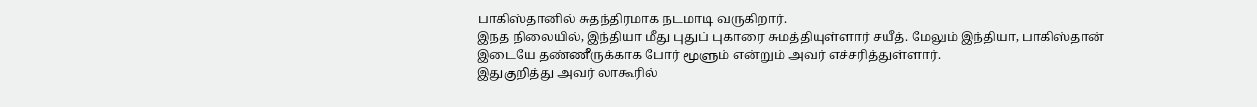பாகிஸ்தானில் சுதந்திரமாக நடமாடி வருகிறார்.
இநத நிலையில், இந்தியா மீது புதுப் புகாரை சுமத்தியுள்ளார் சயீத். மேலும் இந்தியா, பாகிஸ்தான் இடையே தண்ணீருக்காக போர் மூளும் என்றும் அவர் எச்சரித்துள்ளார்.
இதுகுறித்து அவர் லாகூரில்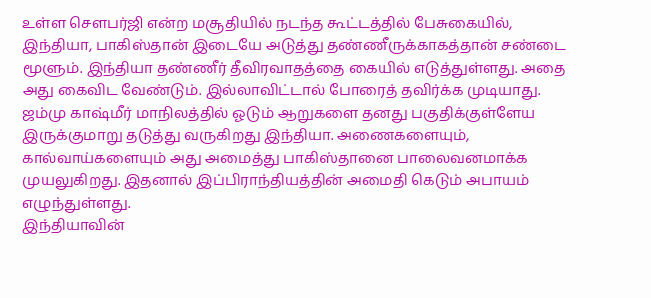உள்ள செளபர்ஜி என்ற மசூதியில் நடந்த கூட்டத்தில் பேசுகையில், இந்தியா, பாகிஸ்தான் இடையே அடுத்து தண்ணீருக்காகத்தான் சண்டை மூளும். இந்தியா தண்ணீர் தீவிரவாதத்தை கையில் எடுத்துள்ளது. அதை அது கைவிட வேண்டும். இல்லாவிட்டால் போரைத் தவிர்க்க முடியாது.
ஜம்மு காஷ்மீர் மாநிலத்தில் ஓடும் ஆறுகளை தனது பகுதிக்குள்ளேய இருக்குமாறு தடுத்து வருகிறது இந்தியா. அணைகளையும், கால்வாய்களையும் அது அமைத்து பாகிஸ்தானை பாலைவனமாக்க முயலுகிறது. இதனால் இப்பிராந்தியத்தின் அமைதி கெடும் அபாயம் எழுந்துள்ளது.
இந்தியாவின்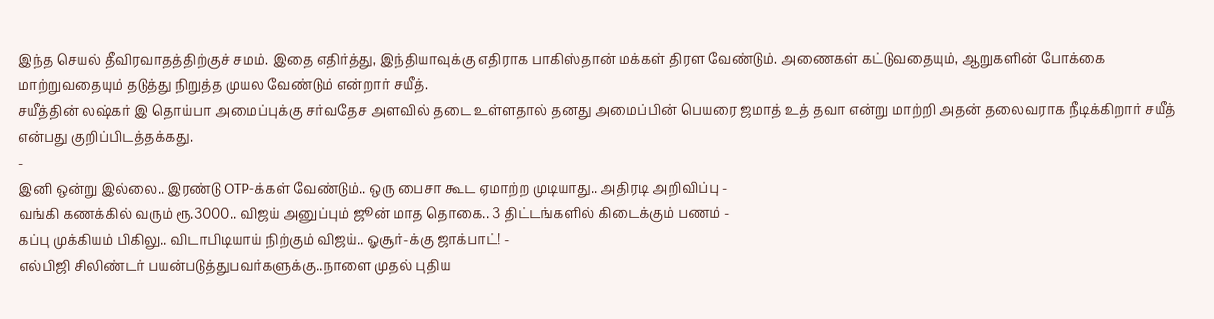இந்த செயல் தீவிரவாதத்திற்குச் சமம். இதை எதிர்த்து, இந்தியாவுக்கு எதிராக பாகிஸ்தான் மக்கள் திரள வேண்டும். அணைகள் கட்டுவதையும், ஆறுகளின் போக்கை மாற்றுவதையும் தடுத்து நிறுத்த முயல வேண்டும் என்றார் சயீத்.
சயீத்தின் லஷ்கர் இ தொய்பா அமைப்புக்கு சர்வதேச அளவில் தடை உள்ளதால் தனது அமைப்பின் பெயரை ஜமாத் உத் தவா என்று மாற்றி அதன் தலைவராக நீடிக்கிறார் சயீத் என்பது குறிப்பிடத்தக்கது.
-
இனி ஒன்று இல்லை.. இரண்டு OTP-க்கள் வேண்டும்.. ஒரு பைசா கூட ஏமாற்ற முடியாது.. அதிரடி அறிவிப்பு -
வங்கி கணக்கில் வரும் ரூ.3000.. விஜய் அனுப்பும் ஜூன் மாத தொகை.. 3 திட்டங்களில் கிடைக்கும் பணம் -
கப்பு முக்கியம் பிகிலு.. விடாபிடியாய் நிற்கும் விஜய்.. ஓசூர்-க்கு ஜாக்பாட்! -
எல்பிஜி சிலிண்டர் பயன்படுத்துபவர்களுக்கு..நாளை முதல் புதிய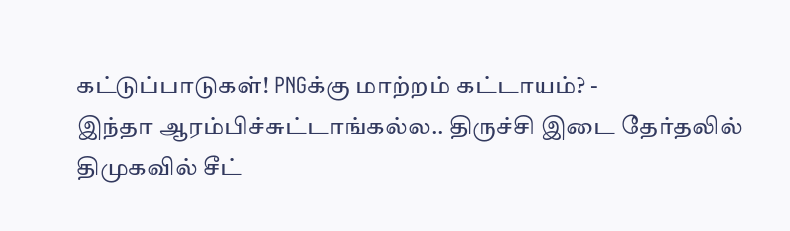கட்டுப்பாடுகள்! PNGக்கு மாற்றம் கட்டாயம்? -
இந்தா ஆரம்பிச்சுட்டாங்கல்ல.. திருச்சி இடை தேர்தலில் திமுகவில் சீட்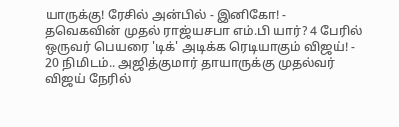யாருக்கு! ரேசில் அன்பில் - இனிகோ! -
தவெகவின் முதல் ராஜ்யசபா எம்.பி யார்? 4 பேரில் ஒருவர் பெயரை 'டிக்' அடிக்க ரெடியாகும் விஜய்! -
20 நிமிடம்.. அஜித்குமார் தாயாருக்கு முதல்வர் விஜய் நேரில்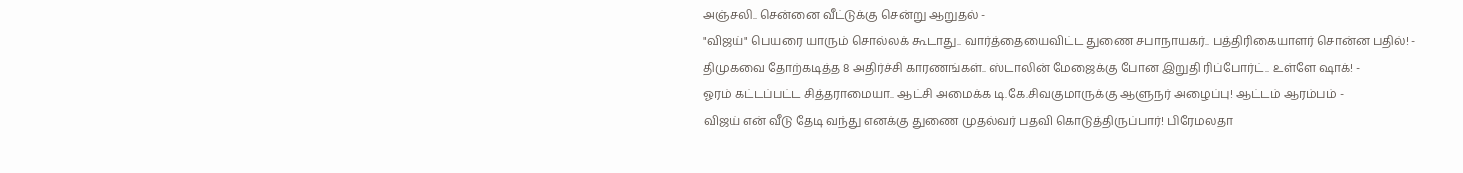அஞ்சலி.. சென்னை வீட்டுக்கு சென்று ஆறுதல் -
"விஜய்" பெயரை யாரும் சொல்லக் கூடாது.. வார்த்தையைவிட்ட துணை சபாநாயகர்.. பத்திரிகையாளர் சொன்ன பதில்! -
திமுகவை தோற்கடித்த 8 அதிர்ச்சி காரணங்கள்.. ஸ்டாலின் மேஜைக்கு போன இறுதி ரிப்போர்ட்.. உள்ளே ஷாக்! -
ஓரம் கட்டப்பட்ட சித்தராமையா.. ஆட்சி அமைக்க டி.கே.சிவகுமாருக்கு ஆளுநர் அழைப்பு! ஆட்டம் ஆரம்பம் -
விஜய் என் வீடு தேடி வந்து எனக்கு துணை முதல்வர் பதவி கொடுத்திருப்பார்! பிரேமலதா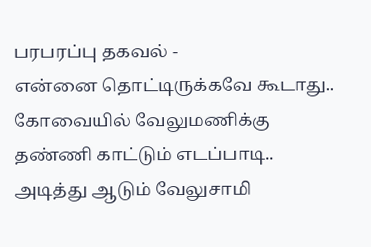பரபரப்பு தகவல் -
என்னை தொட்டிருக்கவே கூடாது.. கோவையில் வேலுமணிக்கு தண்ணி காட்டும் எடப்பாடி.. அடித்து ஆடும் வேலுசாமி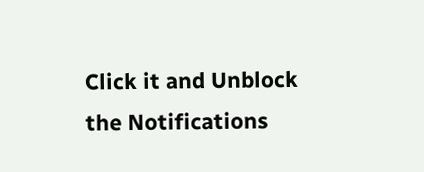Click it and Unblock the Notifications